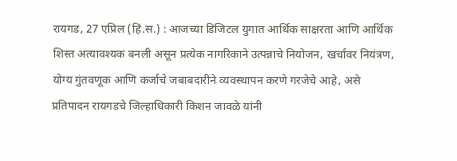रायगड, 27 एप्रिल (हिं.स.) : आजच्या डिजिटल युगात आर्थिक साक्षरता आणि आर्थिक शिस्त अत्यावश्यक बनली असून प्रत्येक नागरिकाने उत्पन्नाचे नियोजन, खर्चावर नियंत्रण, योग्य गुंतवणूक आणि कर्जाचे जबाबदारीने व्यवस्थापन करणे गरजेचे आहे, असे प्रतिपादन रायगडचे जिल्हाधिकारी किशन जावळे यांनी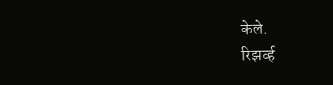केले.
रिझर्व्ह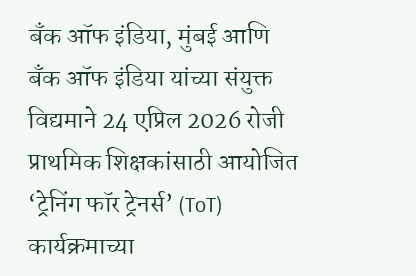बँक ऑफ इंडिया, मुंबई आणि बँक ऑफ इंडिया यांच्या संयुक्त विद्यमाने 24 एप्रिल 2026 रोजी प्राथमिक शिक्षकांसाठी आयोजित ‘ट्रेनिंग फॉर ट्रेनर्स’ (ToT) कार्यक्रमाच्या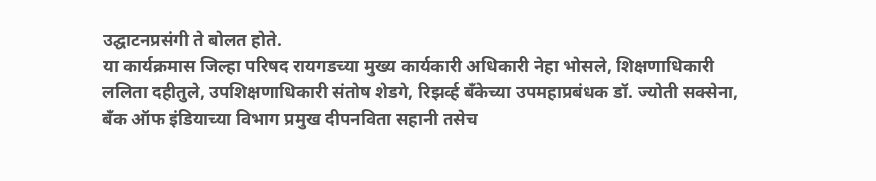उद्घाटनप्रसंगी ते बोलत होते.
या कार्यक्रमास जिल्हा परिषद रायगडच्या मुख्य कार्यकारी अधिकारी नेहा भोसले, शिक्षणाधिकारी ललिता दहीतुले, उपशिक्षणाधिकारी संतोष शेडगे, रिझर्व्ह बँकेच्या उपमहाप्रबंधक डॉ. ज्योती सक्सेना, बँक ऑफ इंडियाच्या विभाग प्रमुख दीपनविता सहानी तसेच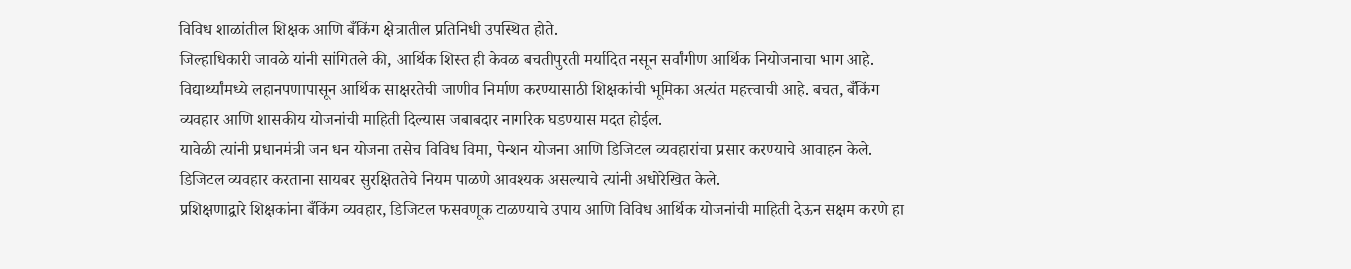विविध शाळांतील शिक्षक आणि बँकिंग क्षेत्रातील प्रतिनिधी उपस्थित होते.
जिल्हाधिकारी जावळे यांनी सांगितले की, आर्थिक शिस्त ही केवळ बचतीपुरती मर्यादित नसून सर्वांगीण आर्थिक नियोजनाचा भाग आहे. विद्यार्थ्यांमध्ये लहानपणापासून आर्थिक साक्षरतेची जाणीव निर्माण करण्यासाठी शिक्षकांची भूमिका अत्यंत महत्त्वाची आहे. बचत, बँकिंग व्यवहार आणि शासकीय योजनांची माहिती दिल्यास जबाबदार नागरिक घडण्यास मदत होईल.
यावेळी त्यांनी प्रधानमंत्री जन धन योजना तसेच विविध विमा, पेन्शन योजना आणि डिजिटल व्यवहारांचा प्रसार करण्याचे आवाहन केले. डिजिटल व्यवहार करताना सायबर सुरक्षिततेचे नियम पाळणे आवश्यक असल्याचे त्यांनी अधोरेखित केले.
प्रशिक्षणाद्वारे शिक्षकांना बँकिंग व्यवहार, डिजिटल फसवणूक टाळण्याचे उपाय आणि विविध आर्थिक योजनांची माहिती देऊन सक्षम करणे हा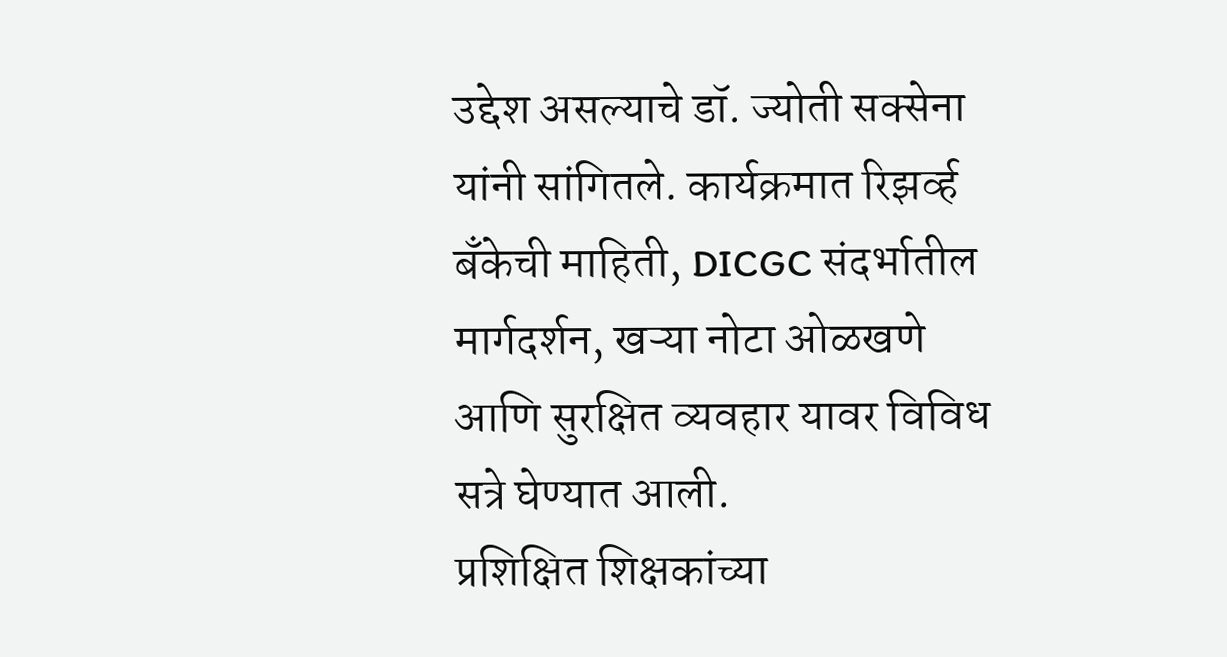उद्देश असल्याचे डॉ. ज्योती सक्सेना यांनी सांगितले. कार्यक्रमात रिझर्व्ह बँकेची माहिती, DICGC संदर्भातील मार्गदर्शन, खऱ्या नोटा ओळखणे आणि सुरक्षित व्यवहार यावर विविध सत्रे घेण्यात आली.
प्रशिक्षित शिक्षकांच्या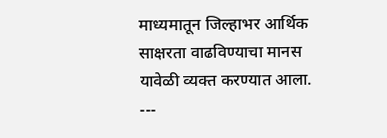माध्यमातून जिल्हाभर आर्थिक साक्षरता वाढविण्याचा मानस यावेळी व्यक्त करण्यात आला.
---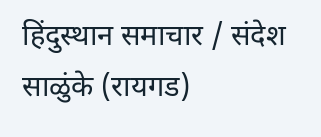हिंदुस्थान समाचार / संदेश साळुंके (रायगड)